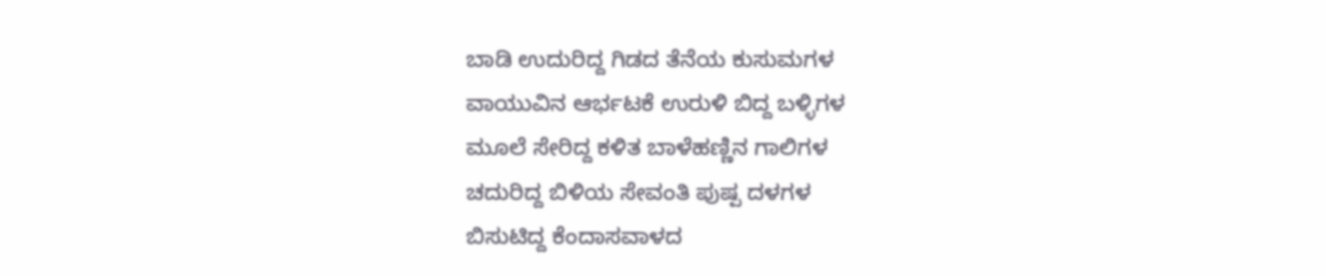ಬಾಡಿ ಉದುರಿದ್ದ ಗಿಡದ ತೆನೆಯ ಕುಸುಮಗಳ
ವಾಯುವಿನ ಆರ್ಭಟಕೆ ಉರುಳಿ ಬಿದ್ದ ಬಳ್ಳಿಗಳ
ಮೂಲೆ ಸೇರಿದ್ದ ಕಳಿತ ಬಾಳೆಹಣ್ಣಿನ ಗಾಲಿಗಳ
ಚದುರಿದ್ದ ಬಿಳಿಯ ಸೇವಂತಿ ಪುಷ್ಪ ದಳಗಳ
ಬಿಸುಟಿದ್ದ ಕೆಂದಾಸವಾಳದ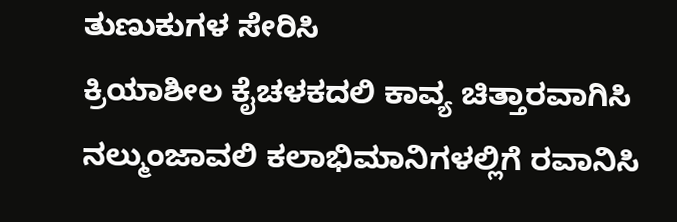ತುಣುಕುಗಳ ಸೇರಿಸಿ
ಕ್ರಿಯಾಶೀಲ ಕೈಚಳಕದಲಿ ಕಾವ್ಯ ಚಿತ್ತಾರವಾಗಿಸಿ
ನಲ್ಮುಂಜಾವಲಿ ಕಲಾಭಿಮಾನಿಗಳಲ್ಲಿಗೆ ರವಾನಿಸಿ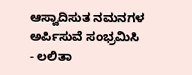ಆಸ್ವಾದಿಸುತ ನಮನಗಳ ಅರ್ಪಿಸುವೆ ಸಂಭ್ರಮಿಸಿ
- ಲಲಿತಾ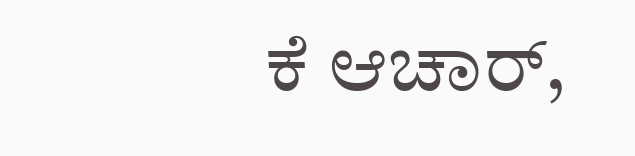ಕೆ ಆಚಾರ್,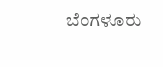ಬೆಂಗಳೂರು